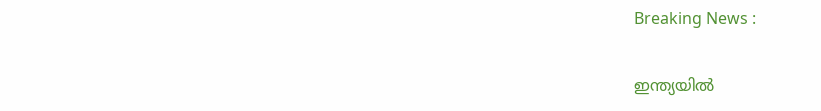Breaking News :

ഇന്ത്യയില്‍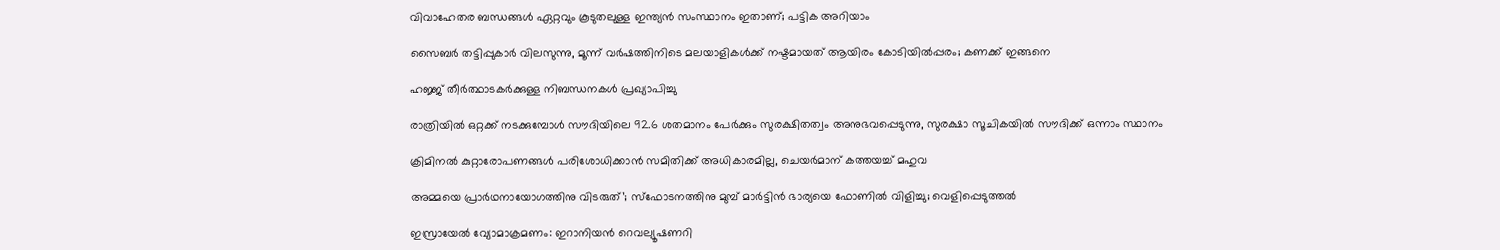വിവാഹേതര ബന്ധങ്ങള്‍ ഏറ്റവും കൂടുതലുള്ള ഇന്ത്യന്‍ സംസ്ഥാനം ഇതാണ്; പട്ടിക അറിയാം

സൈബര്‍ തട്ടിപ്പുകാര്‍ വിലസുന്നു, മൂന്ന് വര്‍ഷത്തിനിടെ മലയാളികള്‍ക്ക് നഷ്ടമായത് ആയിരം കോടിയില്‍പ്പരം; കണക്ക് ഇങ്ങനെ

ഹജ്ജ് തീർത്ഥാടകർക്കുള്ള നിബന്ധനകൾ പ്രഖ്യാപിച്ചു

രാത്രിയിൽ ഒറ്റക്ക് നടക്കുമ്പോൾ സൗദിയിലെ 92.6 ശതമാനം പേർക്കും സുരക്ഷിതത്വം അനുഭവപ്പെടുന്നു, സുരക്ഷാ സൂചികയിൽ സൗദിക്ക് ഒന്നാം സ്ഥാനം

ക്രിമിനല്‍ കുറ്റാരോപണങ്ങള്‍ പരിശോധിക്കാന്‍ സമിതിക്ക്‌ അധികാരമില്ല, ചെയര്‍മാന്‌ കത്തയച്ച് മഹുവ

അമ്മയെ പ്രാര്‍ഥനായോഗത്തിനു വിടരുത്’; സ്‌ഫോടനത്തിനു മുമ്പ് മാര്‍ട്ടിന്‍ ഭാര്യയെ ഫോണില്‍ വിളിച്ചു; വെളിപ്പെടുത്തല്‍

ഇസ്രായേൽ വ്യോമാക്രമണം: ഇറാനിയൻ റെവല്യൂഷണറി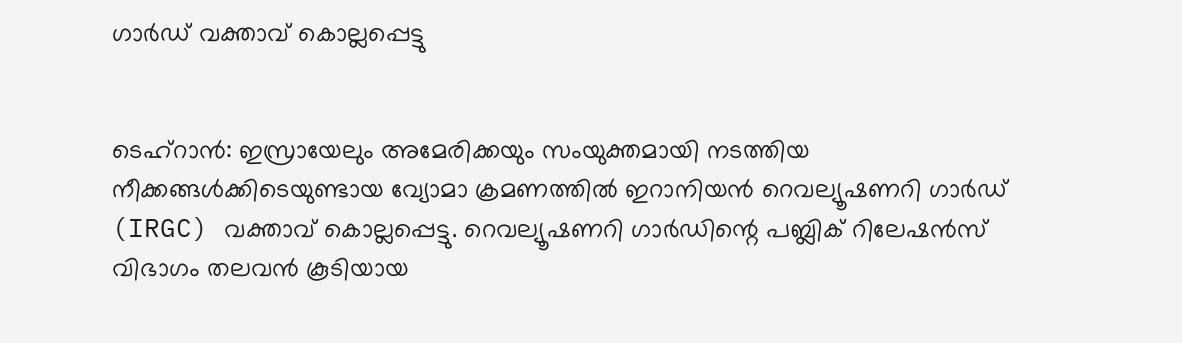ഗാർഡ് വക്താവ് കൊല്ലപ്പെട്ടു


ടെഹ്‌റാൻ: ഇസ്രായേലും അമേരിക്കയും സംയുക്തമായി നടത്തിയ നീക്കങ്ങൾക്കിടെയുണ്ടായ വ്യോമാ ക്രമണത്തിൽ ഇറാനിയൻ റെവല്യൂഷണറി ഗാർഡ് (IRGC) വക്താവ് കൊല്ലപ്പെട്ടു. റെവല്യൂഷണറി ഗാർഡിന്റെ പബ്ലിക് റിലേഷൻസ് വിഭാഗം തലവൻ കൂടിയായ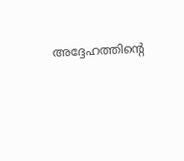അദ്ദേഹത്തിന്റെ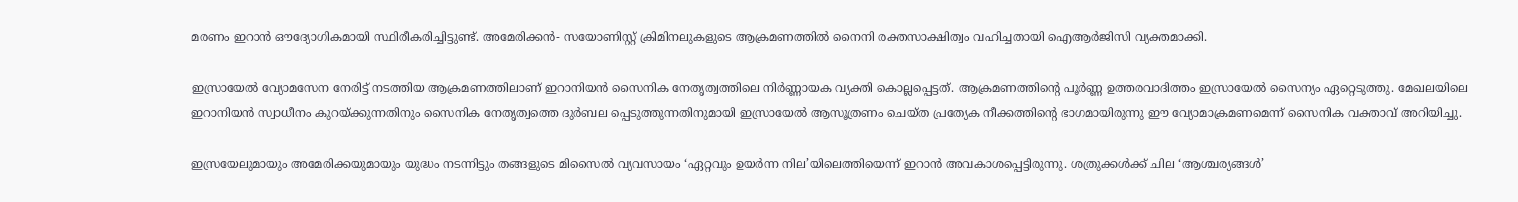മരണം ഇറാൻ ഔദ്യോഗികമായി സ്ഥിരീകരിച്ചിട്ടുണ്ട്. അമേരിക്കന്‍- സയോണിസ്റ്റ് ക്രിമിനലുകളുടെ ആക്രമണത്തില്‍ നൈനി രക്തസാക്ഷിത്വം വഹിച്ചതായി ഐആര്‍ജിസി വ്യക്തമാക്കി.

ഇസ്രായേൽ വ്യോമസേന നേരിട്ട് നടത്തിയ ആക്രമണത്തിലാണ് ഇറാനിയൻ സൈനിക നേതൃത്വത്തിലെ നിർണ്ണായക വ്യക്തി കൊല്ലപ്പെട്ടത്. ആക്രമണത്തിന്റെ പൂർണ്ണ ഉത്തരവാദിത്തം ഇസ്രായേൽ സൈന്യം ഏറ്റെടുത്തു. മേഖലയിലെ ഇറാനിയൻ സ്വാധീനം കുറയ്ക്കുന്നതിനും സൈനിക നേതൃത്വത്തെ ദുർബല പ്പെടുത്തുന്നതിനുമായി ഇസ്രായേൽ ആസൂത്രണം ചെയ്ത പ്രത്യേക നീക്കത്തിന്റെ ഭാഗമായിരുന്നു ഈ വ്യോമാക്രമണമെന്ന് സൈനിക വക്താവ് അറിയിച്ചു.

ഇസ്രയേലുമായും അമേരിക്കയുമായും യുദ്ധം നടന്നിട്ടും തങ്ങളുടെ മിസൈല്‍ വ്യവസായം ‘ഏറ്റവും ഉയര്‍ന്ന നില’യിലെത്തിയെന്ന് ഇറാന്‍ അവകാശപ്പെട്ടിരുന്നു. ശത്രുക്കള്‍ക്ക് ചില ‘ആശ്ചര്യങ്ങള്‍’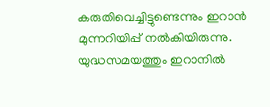കരുതിവെച്ചിട്ടുണ്ടെന്നും ഇറാന്‍ മുന്നറിയിപ്പ് നല്‍കിയിരുന്നു. യുദ്ധസമയത്തും ഇറാനില്‍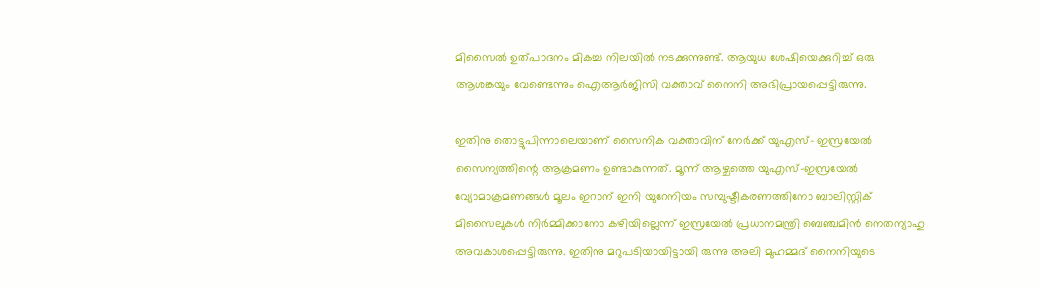മിസൈല്‍ ഉത്പാദനം മികച്ച നിലയില്‍ നടക്കുന്നുണ്ട്. ആയുധ ശേഷിയെക്കുറിച്ച് ഒരു ആശങ്കയും വേണ്ടെന്നും ഐആര്‍ജിസി വക്താവ് നൈനി അഭിപ്രായപ്പെട്ടിരുന്നു.

ഇതിനു തൊട്ടുപിന്നാലെയാണ് സൈനിക വക്താവിന് നേര്‍ക്ക് യുഎസ്- ഇസ്രയേല്‍ സൈന്യത്തിന്റെ ആക്രമണം ഉണ്ടാകുന്നത്. മൂന്ന് ആഴ്ചത്തെ യുഎസ്-ഇസ്രയേല്‍ വ്യോമാക്രമണങ്ങള്‍ മൂലം ഇറാന് ഇനി യുറേനിയം സമ്പുഷ്ടീകരണത്തിനോ ബാലിസ്റ്റിക് മിസൈലുകള്‍ നിര്‍മ്മിക്കാനോ കഴിയില്ലെന്ന് ഇസ്രയേല്‍ പ്രധാനമന്ത്രി ബെഞ്ചമിന്‍ നെതന്യാഹു അവകാശപ്പെട്ടിരുന്നു. ഇതിനു മറുപടിയായിട്ടായി രുന്നു അലി മുഹമ്മദ് നൈനിയുടെ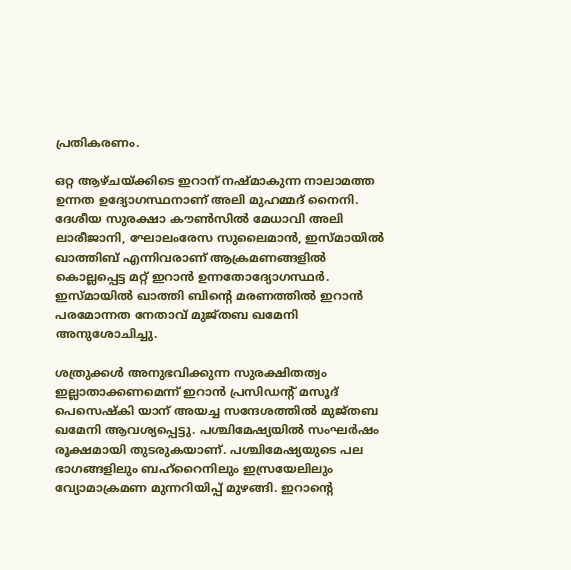പ്രതികരണം.

ഒറ്റ ആഴ്ചയ്ക്കിടെ ഇറാന് നഷ്മാകുന്ന നാലാമത്ത ഉന്നത ഉദ്യോഗസ്ഥനാണ് അലി മുഹമ്മദ് നൈനി. ദേശീയ സുരക്ഷാ കൗൺസിൽ മേധാവി അലി ലാരീജാനി, ഘോലംരേസ സുലൈമാൻ, ഇസ്മായിൽ ഖാത്തിബ് എന്നിവരാണ് ആക്രമണങ്ങളിൽ കൊല്ലപ്പെട്ട മറ്റ് ഇറാൻ ഉന്നതോദ്യോഗസ്ഥർ. ഇസ്‍മായിൽ ഖാത്തി ബിന്റെ മരണത്തിൽ ഇറാൻ പരമോന്നത നേതാവ് മുജ്‌തബ ഖമേനി അനുശോചിച്ചു.

ശത്രുക്കൾ അനുഭവിക്കുന്ന സുരക്ഷിതത്വം ഇല്ലാതാക്കണമെന്ന് ഇറാൻ പ്രസിഡന്റ് മസൂദ് പെസെഷ്കി യാന് അയച്ച സന്ദേശത്തിൽ മുജ്‌തബ ഖമേനി ആവശ്യപ്പെട്ടു. പശ്ചിമേഷ്യയിൽ സംഘർഷം രൂക്ഷമായി തുടരുകയാണ്. പശ്ചിമേഷ്യയുടെ പല ഭാഗങ്ങളിലും ബഹ്റൈനിലും ഇസ്രയേലിലും വ്യോമാക്രമണ മുന്നറിയിപ്പ് മുഴങ്ങി. ഇറാന്റെ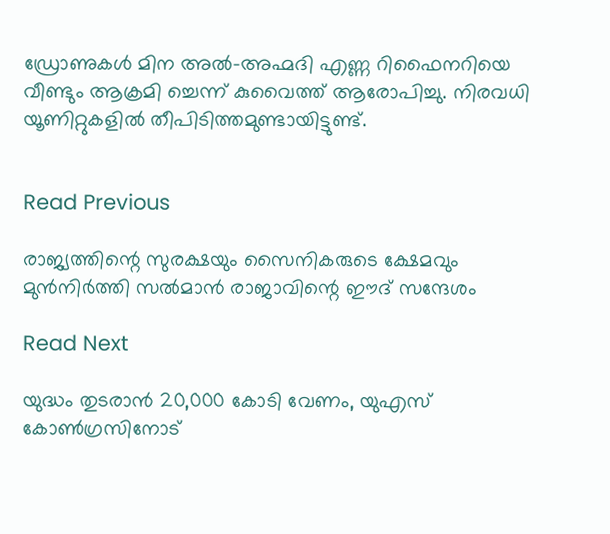ഡ്രോണുകൾ മിന അൽ–അഹ്മദി എണ്ണ റിഫൈനറിയെ വീണ്ടും ആക്രമി ച്ചെന്ന് കുവൈത്ത് ആരോപിച്ചു. നിരവധി യൂണിറ്റുകളിൽ തീപിടിത്തമുണ്ടായിട്ടുണ്ട്.


Read Previous

രാജ്യത്തിന്റെ സുരക്ഷയും സൈനികരുടെ ക്ഷേമവും മുൻനിർത്തി സൽമാൻ രാജാവിന്റെ ഈദ് സന്ദേശം

Read Next

യുദ്ധം തുടരാന്‍ 20,000 കോടി വേണം, യുഎസ് കോണ്‍ഗ്രസിനോട്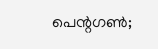പെന്റഗണ്‍;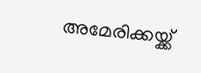അമേരിക്കയ്ക്ക്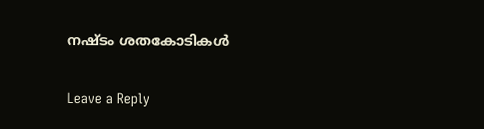നഷ്ടം ശതകോടികള്‍

Leave a Reply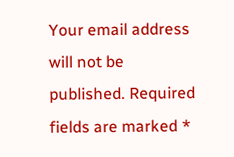Your email address will not be published. Required fields are marked *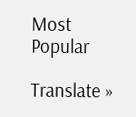Most Popular

Translate »